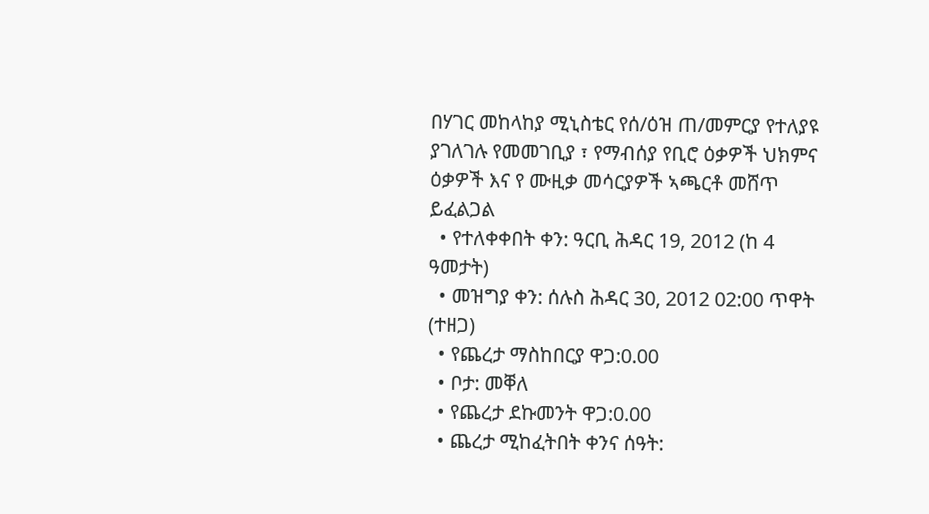በሃገር መከላከያ ሚኒስቴር የሰ/ዕዝ ጠ/መምርያ የተለያዩ ያገለገሉ የመመገቢያ ፣ የማብሰያ የቢሮ ዕቃዎች ህክምና ዕቃዎች እና የ ሙዚቃ መሳርያዎች ኣጫርቶ መሸጥ ይፈልጋል
  • የተለቀቀበት ቀን: ዓርቢ ሕዳር 19, 2012 (ከ 4 ዓመታት)
  • መዝግያ ቀን: ሰሉስ ሕዳር 30, 2012 02:00 ጥዋት (ተዘጋ)
  • የጨረታ ማስከበርያ ዋጋ:0.00
  • ቦታ: መቐለ
  • የጨረታ ደኩመንት ዋጋ:0.00
  • ጨረታ ሚከፈትበት ቀንና ሰዓት: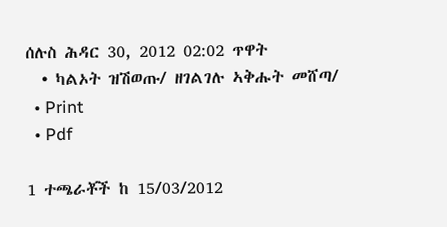ሰሉስ ሕዳር 30, 2012 02:02 ጥዋት
  • ካልኦት ዝሽወጡ/ ዘገልገሉ ኣቅሑት መሸጣ/
  • Print
  • Pdf

1 ተጫራቾች ከ 15/03/2012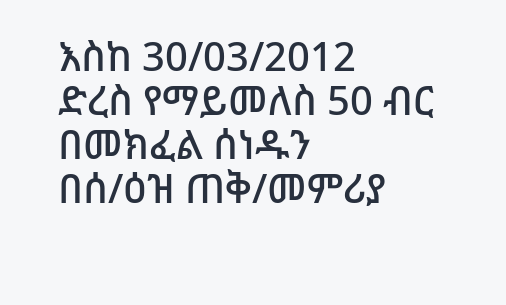እስከ 30/03/2012 ድረስ የማይመለስ 50 ብር በመክፈል ሰነዱን በሰ/ዕዝ ጠቅ/መምሪያ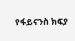የፋይናንስ ክፍያ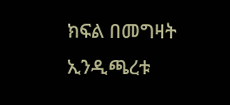ክፍል በመግዛት ኢንዲጫረቱ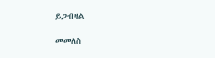ይጋብዛል

መመለስ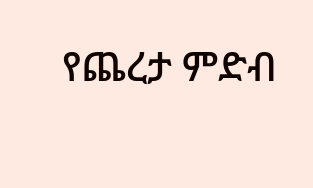የጨረታ ምድብ